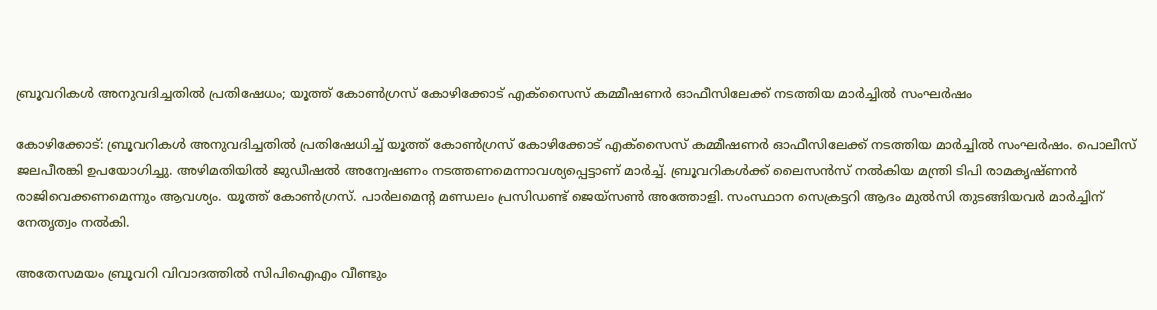ബ്രൂവറികള്‍ അനുവദിച്ചതില്‍ പ്രതിഷേധം; യൂത്ത് കോണ്‍ഗ്രസ് കോഴിക്കോട് എക്‌സൈസ് കമ്മീഷണര്‍ ഓഫീസിലേക്ക് നടത്തിയ മാര്‍ച്ചില്‍ സംഘര്‍ഷം

കോഴിക്കോട്: ബ്രൂവറികള്‍ അനുവദിച്ചതില്‍ പ്രതിഷേധിച്ച്‌ യൂത്ത് കോണ്‍ഗ്രസ് കോഴിക്കോട് എക്‌സൈസ് കമ്മീഷണര്‍ ഓഫീസിലേക്ക് നടത്തിയ മാര്‍ച്ചില്‍ സംഘര്‍ഷം. പൊലീസ് ജലപീരങ്കി ഉപയോഗിച്ചു. അഴിമതിയില്‍ ജുഡീഷല്‍ അന്വേഷണം നടത്തണമെന്നാവശ്യപ്പെട്ടാണ് മാര്‍ച്ച്‌. ബ്രൂവറികള്‍ക്ക് ലൈസന്‍സ് നല്‍കിയ മന്ത്രി ടിപി രാമകൃഷ്ണന്‍ രാജിവെക്കണമെന്നും ആവശ്യം. യൂത്ത് കോണ്‍ഗ്രസ്. പാര്‍ലമെന്റ മണ്ഡലം പ്രസിഡണ്ട് ജെയ്‌സണ്‍ അത്തോളി. സംസ്ഥാന സെക്രട്ടറി ആദം മുല്‍സി തുടങ്ങിയവര്‍ മാര്‍ച്ചിന് നേതൃത്വം നല്‍കി.

അതേസമയം ബ്രൂവറി വിവാദത്തില്‍ സിപിഐഎം വീണ്ടും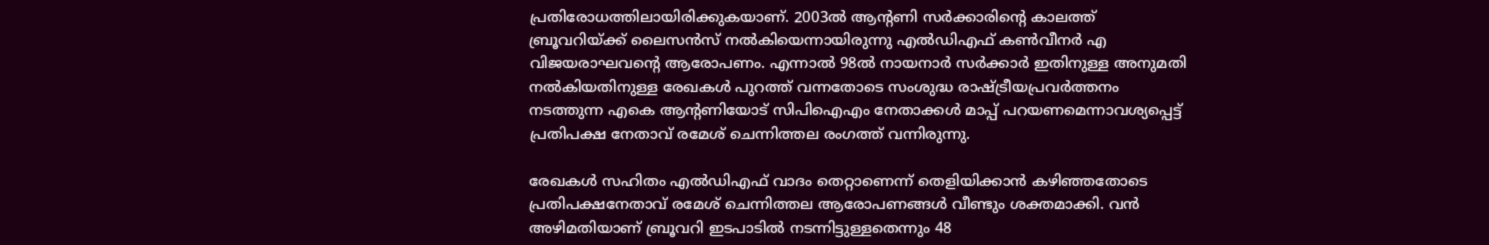പ്രതിരോധത്തിലായിരിക്കുകയാണ്. 2003ല്‍ ആന്റണി സര്‍ക്കാരിന്റെ കാലത്ത് ബ്രൂവറിയ്ക്ക് ലൈസന്‍സ് നല്‍കിയെന്നായിരുന്നു എല്‍ഡിഎഫ് കണ്‍വീനര്‍ എ വിജയരാഘവന്റെ ആരോപണം. എന്നാല്‍ 98ല്‍ നായനാര്‍ സര്‍ക്കാര്‍ ഇതിനുള്ള അനുമതി നല്‍കിയതിനുള്ള രേഖകള്‍ പുറത്ത് വന്നതോടെ സംശുദ്ധ രാഷ്ട്രീയപ്രവര്‍ത്തനം നടത്തുന്ന എകെ ആന്റണിയോട് സിപിഐഎം നേതാക്കള്‍ മാപ്പ് പറയണമെന്നാവശ്യപ്പെട്ട് പ്രതിപക്ഷ നേതാവ് രമേശ് ചെന്നിത്തല രംഗത്ത് വന്നിരുന്നു.

രേഖകള്‍ സഹിതം എല്‍ഡിഎഫ് വാദം തെറ്റാണെന്ന് തെളിയിക്കാന്‍ കഴിഞ്ഞതോടെ പ്രതിപക്ഷനേതാവ് രമേശ് ചെന്നിത്തല ആരോപണങ്ങള്‍ വീണ്ടും ശക്തമാക്കി. വന്‍ അഴിമതിയാണ് ബ്രൂവറി ഇടപാടില്‍ നടന്നിട്ടുള്ളതെന്നും 48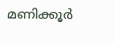മണിക്കൂര്‍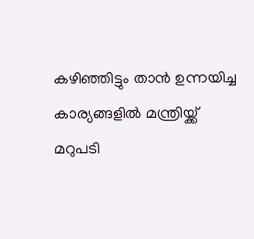കഴിഞ്ഞിട്ടും താന്‍ ഉന്നയിച്ച കാര്യങ്ങളില്‍ മന്ത്രിയ്ക്ക് മറുപടി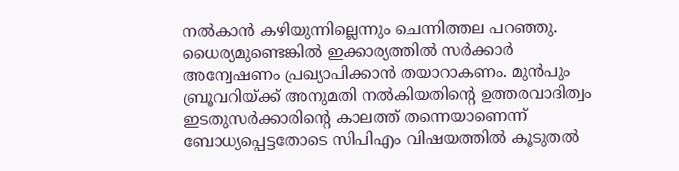നല്‍കാന്‍ കഴിയുന്നില്ലെന്നും ചെന്നിത്തല പറഞ്ഞു. ധൈര്യമുണ്ടെങ്കില്‍ ഇക്കാര്യത്തില്‍ സര്‍ക്കാര്‍ അന്വേഷണം പ്രഖ്യാപിക്കാന്‍ തയാറാകണം. മുന്‍പും ബ്രൂവറിയ്ക്ക് അനുമതി നല്‍കിയതിന്റെ ഉത്തരവാദിത്വം ഇടതുസര്‍ക്കാരിന്റെ കാലത്ത് തന്നെയാണെന്ന് ബോധ്യപ്പെട്ടതോടെ സിപിഎം വിഷയത്തില്‍ കൂടുതല്‍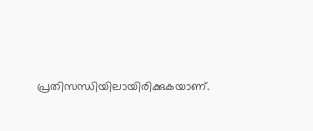പ്രതിസന്ധിയിലായിരിക്കുകയാണ്.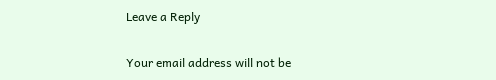Leave a Reply

Your email address will not be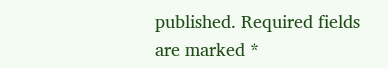published. Required fields are marked *